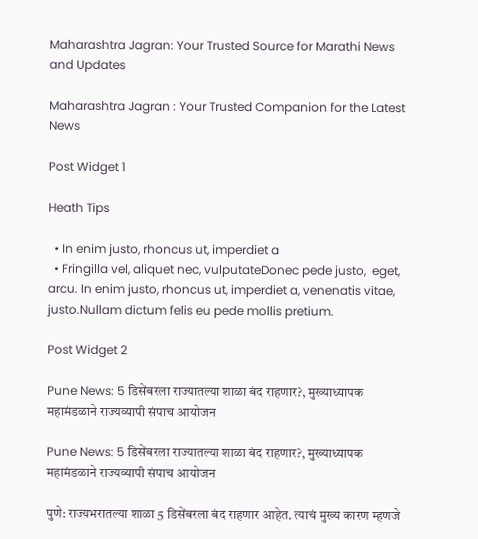Maharashtra Jagran: Your Trusted Source for Marathi News and Updates

Maharashtra Jagran : Your Trusted Companion for the Latest News

Post Widget 1

Heath Tips

  • In enim justo, rhoncus ut, imperdiet a
  • Fringilla vel, aliquet nec, vulputateDonec pede justo,  eget, arcu. In enim justo, rhoncus ut, imperdiet a, venenatis vitae, justo.Nullam dictum felis eu pede mollis pretium.

Post Widget 2

Pune News: 5 डिसेंबरला राज्यातल्या शाळा बंद राहणार?, मुख्याध्यापक महामंडळाने राज्यव्यापी संपाच आयोजन

Pune News: 5 डिसेंबरला राज्यातल्या शाळा बंद राहणार?, मुख्याध्यापक महामंडळाने राज्यव्यापी संपाच आयोजन

पुणे: राज्यभरातल्या शाळा 5 डिसेंबरला बंद राहणार आहेत. त्याचं मुख्य कारण म्हणजे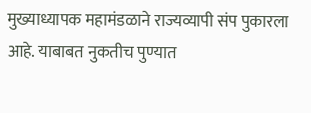मुख्याध्यापक महामंडळाने राज्यव्यापी संप पुकारला आहे. याबाबत नुकतीच पुण्यात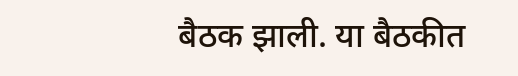बैठक झाली. या बैठकीत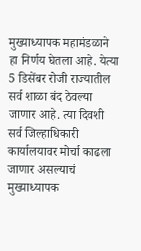मुख्याध्यापक महामंडळाने हा निर्णय घेतला आहे. येत्या 5 डिसेंबर रोजी राज्यातील सर्व शाळा बंद ठेवल्या जाणार आहे. त्या दिवशी सर्व जिल्हाधिकारी कार्यालयावर मोर्चा काढला जाणार असल्याचं मुख्याध्यापक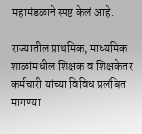महामंडळाने स्पष्ट केलं आहे.

राज्यातील प्राथमिक, माध्यमिक शाळांमधील शिक्षक व शिक्षकेतर कर्मचारी यांच्या विविध प्रलंबित मागण्या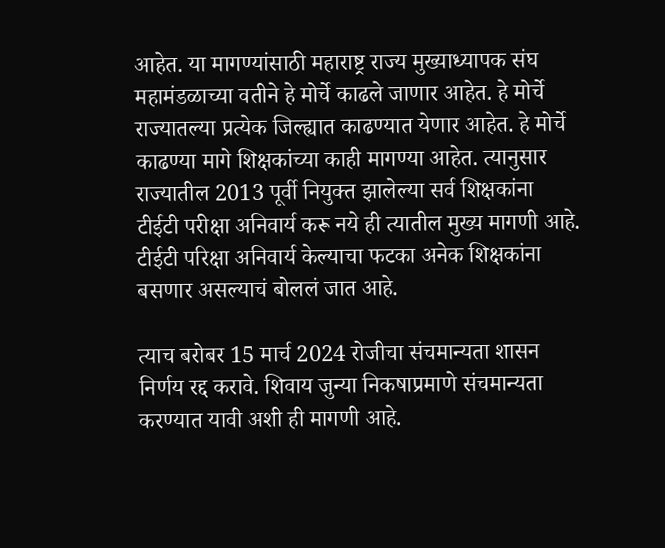आहेत. या मागण्यांसाठी महाराष्ट्र राज्य मुख्याध्यापक संघ महामंडळाच्या वतीने हे मोर्चे काढले जाणार आहेत. हे मोर्चे राज्यातल्या प्रत्येक जिल्ह्यात काढण्यात येणार आहेत. हे मोर्चे काढण्या मागे शिक्षकांच्या काही मागण्या आहेत. त्यानुसार राज्यातील 2013 पूर्वी नियुक्त झालेल्या सर्व शिक्षकांना टीईटी परीक्षा अनिवार्य करू नये ही त्यातील मुख्य मागणी आहे. टीईटी परिक्षा अनिवार्य केल्याचा फटका अनेक शिक्षकांना बसणार असल्याचं बोललं जात आहे.

त्याच बरोबर 15 मार्च 2024 रोजीचा संचमान्यता शासन निर्णय रद्द करावे. शिवाय जुन्या निकषाप्रमाणे संचमान्यता करण्यात यावी अशी ही मागणी आहे.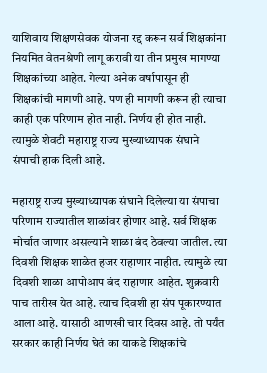याशिवाय शिक्षणसेवक योजना रद्द करून सर्व शिक्षकांना नियमित वेतनश्रेणी लागू करावी या तीन प्रमुख मागण्या शिक्षकांच्या आहेत. गेल्या अनेक वर्षापासून ही शिक्षकांची मागणी आहे. पण ही मागणी करून ही त्याचा काही एक परिणाम होत नाही. निर्णय ही होत नाही. त्यामुळे शेवटी महाराष्ट्र राज्य मुख्याध्यापक संघाने संपाची हाक दिली आहे.

महाराष्ट्र राज्य मुख्याध्यापक संघाने दिलेल्या या संपाचा परिणाम राज्यातील शाळांवर होणार आहे. सर्व शिक्षक मोर्चात जाणार असल्याने शाळा बंद ठेवल्या जातील. त्या दिवशी शिक्षक शाळेत हजर राहाणार नाहीत. त्यामुळे त्या दिवशी शाळा आपोआप बंद राहाणार आहेत. शुक्रवारी पाच तारीख येत आहे. त्याच दिवशी हा संप पूकारण्यात आला आहे. यासाठी आणखी चार दिवस आहे. तो पर्यंत सरकार काही निर्णय घेतं का याकडे शिक्षकांचे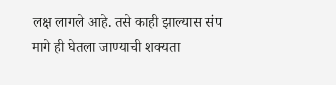लक्ष लागले आहे. तसे काही झाल्यास संप मागे ही घेतला जाण्याची शक्यता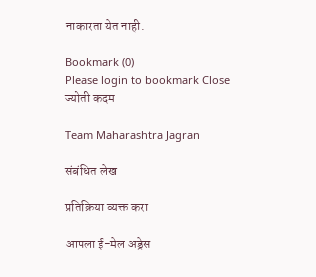नाकारता येत नाही.

Bookmark (0)
Please login to bookmark Close
ज्योती कदम

Team Maharashtra Jagran

संबंधित लेख

प्रतिक्रिया व्यक्त करा

आपला ई-मेल अड्रेस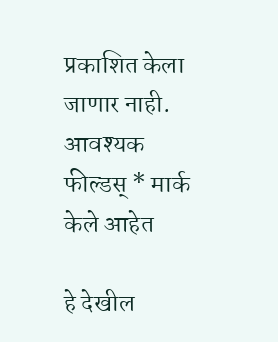प्रकाशित केला जाणार नाही. आवश्यक फील्डस् * मार्क केले आहेत

हे देखील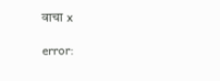वाचा x

error: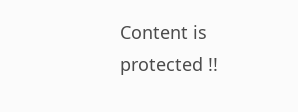Content is protected !!